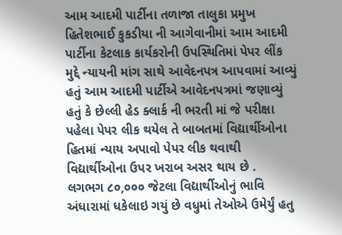આમ આદમી પાર્ટીના તળાજા તાલુકા પ્રમુખ હિતેશભાઈ કુકડીયા ની આગેવાનીમાં આમ આદમી પાર્ટીના કેટલાક કાર્યકરોની ઉપસ્થિતિમાં પેપર લીંક મુદ્દે ન્યાયની માંગ સાથે આવેદનપત્ર આપવામાં આવ્યું હતું આમ આદમી પાર્ટીએ આવેદનપત્રમાં જણાવ્યું હતું કે છેલ્લી હેડ ક્લાર્ક ની ભરતી માં જે પરીક્ષા પહેલા પેપર લીક થયેલ તે બાબતમાં વિદ્યાર્થીઓના હિતમાં ન્યાય અપાવો પેપર લીક થવાથી વિદ્યાર્થીઓના ઉપર ખરાબ અસર થાય છે .
લગભગ ૮૦,૦૦૦ જેટલા વિદ્યાર્થીઓનું ભાવિ અંધારામાં ધકેલાઇ ગયું છે વધુમાં તેઓએ ઉમેર્યું હતુ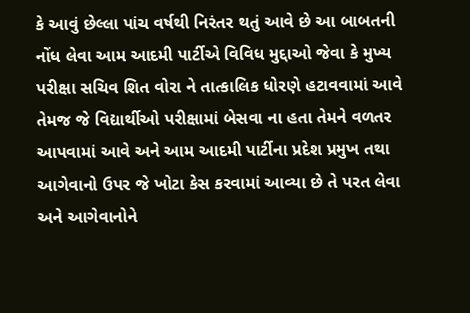કે આવું છેલ્લા પાંચ વર્ષથી નિરંતર થતું આવે છે આ બાબતની નોંધ લેવા આમ આદમી પાર્ટીએ વિવિધ મુદ્દાઓ જેવા કે મુખ્ય પરીક્ષા સચિવ શિત વોરા ને તાત્કાલિક ધોરણે હટાવવામાં આવે તેમજ જે વિદ્યાર્થીઓ પરીક્ષામાં બેસવા ના હતા તેમને વળતર આપવામાં આવે અને આમ આદમી પાર્ટીના પ્રદેશ પ્રમુખ તથા આગેવાનો ઉપર જે ખોટા કેસ કરવામાં આવ્યા છે તે પરત લેવા અને આગેવાનોને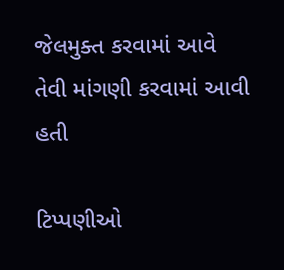જેલમુક્ત કરવામાં આવે તેવી માંગણી કરવામાં આવી હતી

ટિપ્પણીઓ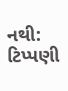નથી:
ટિપ્પણી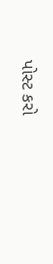પોસ્ટ કરો